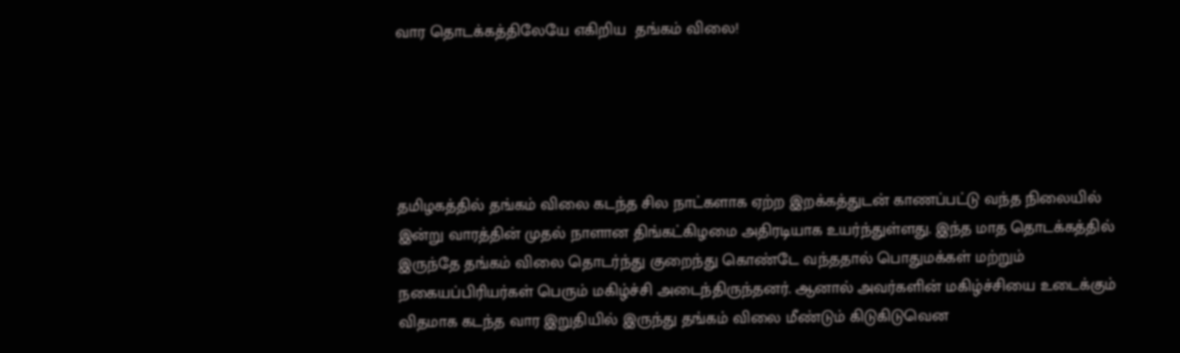வார தொடக்கத்திலேயே எகிறிய  தங்கம் விலை!





தமிழகத்தில் தங்கம் விலை கடந்த சில நாட்களாக ஏற்ற இறக்கத்துடன் காணப்பட்டு வந்த நிலையில் இன்று வாரத்தின் முதல் நாளான திங்கட்கிழமை அதிரடியாக உயர்ந்துள்ளது. இந்த மாத தொடக்கத்தில் இருந்தே தங்கம் விலை தொடர்ந்து குறைந்து கொண்டே வந்ததால் பொதுமக்கள் மற்றும் நகையப்பிரியர்கள் பெரும் மகிழ்ச்சி அடைந்திருந்தனர். ஆனால் அவர்களின் மகிழ்ச்சியை உடைக்கும் விதமாக கடந்த வார இறுதியில் இருந்து தங்கம் விலை மீண்டும் கிடுகிடுவென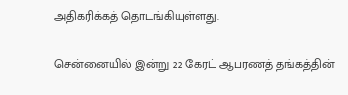அதிகரிக்கத் தொடங்கியுள்ளது.

சென்னையில் இன்று 22 கேரட் ஆபரணத் தங்கத்தின்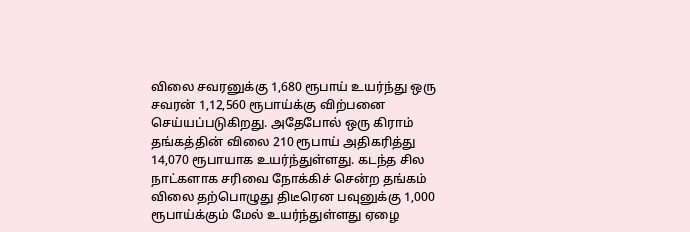விலை சவரனுக்கு 1,680 ரூபாய் உயர்ந்து ஒரு சவரன் 1,12,560 ரூபாய்க்கு விற்பனை செய்யப்படுகிறது. அதேபோல் ஒரு கிராம் தங்கத்தின் விலை 210 ரூபாய் அதிகரித்து 14,070 ரூபாயாக உயர்ந்துள்ளது. கடந்த சில நாட்களாக சரிவை நோக்கிச் சென்ற தங்கம் விலை தற்பொழுது திடீரென பவுனுக்கு 1,000 ரூபாய்க்கும் மேல் உயர்ந்துள்ளது ஏழை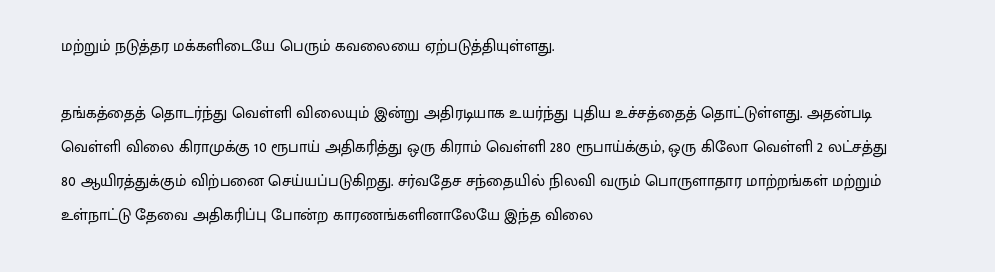மற்றும் நடுத்தர மக்களிடையே பெரும் கவலையை ஏற்படுத்தியுள்ளது.

தங்கத்தைத் தொடர்ந்து வெள்ளி விலையும் இன்று அதிரடியாக உயர்ந்து புதிய உச்சத்தைத் தொட்டுள்ளது. அதன்படி வெள்ளி விலை கிராமுக்கு 10 ரூபாய் அதிகரித்து ஒரு கிராம் வெள்ளி 280 ரூபாய்க்கும், ஒரு கிலோ வெள்ளி 2 லட்சத்து 80 ஆயிரத்துக்கும் விற்பனை செய்யப்படுகிறது. சர்வதேச சந்தையில் நிலவி வரும் பொருளாதார மாற்றங்கள் மற்றும் உள்நாட்டு தேவை அதிகரிப்பு போன்ற காரணங்களினாலேயே இந்த விலை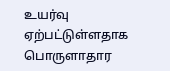உயர்வு ஏற்பட்டுள்ளதாக பொருளாதார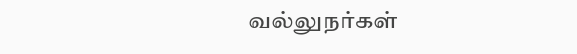வல்லுநர்கள்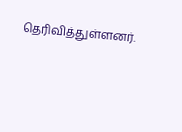தெரிவித்துள்ளனர்.